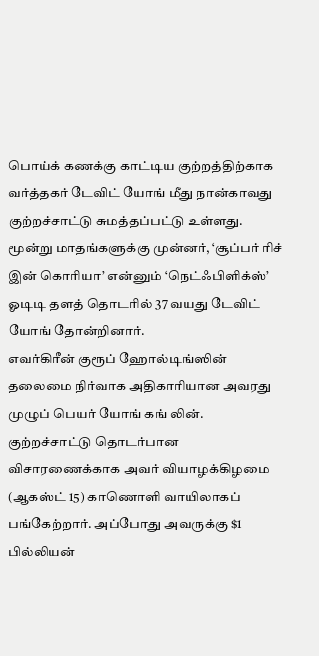பொய்க் கணக்கு காட்டிய குற்றத்திற்காக வர்த்தகர் டேவிட் யோங் மீது நான்காவது குற்றச்சாட்டு சுமத்தப்பட்டு உள்ளது.
மூன்று மாதங்களுக்கு முன்னர், ‘சூப்பர் ரிச் இன் கொரியா’ என்னும் ‘நெட்ஃபிளிக்ஸ்’ ஓடிடி தளத் தொடரில் 37 வயது டேவிட் யோங் தோன்றினார்.
எவர்கிரீன் குரூப் ஹோல்டிங்ஸின் தலைமை நிர்வாக அதிகாரியான அவரது முழுப் பெயர் யோங் கங் லின்.
குற்றச்சாட்டு தொடர்பான விசாரணைக்காக அவர் வியாழக்கிழமை (ஆகஸ்ட் 15) காணொளி வாயிலாகப் பங்கேற்றார். அப்போது அவருக்கு $1 பில்லியன்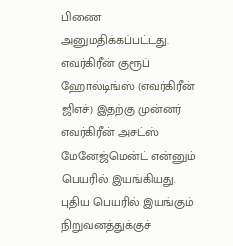பிணை அனுமதிக்கப்பட்டது.
எவர்கிரீன் குரூப் ஹோல்டிங்ஸ் (எவர்கிரீன் ஜிஎச்) இதற்கு முன்னர் எவர்கிரீன் அசட்ஸ் மேனேஜ்மென்ட் என்னும் பெயரில் இயங்கியது.
புதிய பெயரில் இயங்கும் நிறுவனத்துக்குச்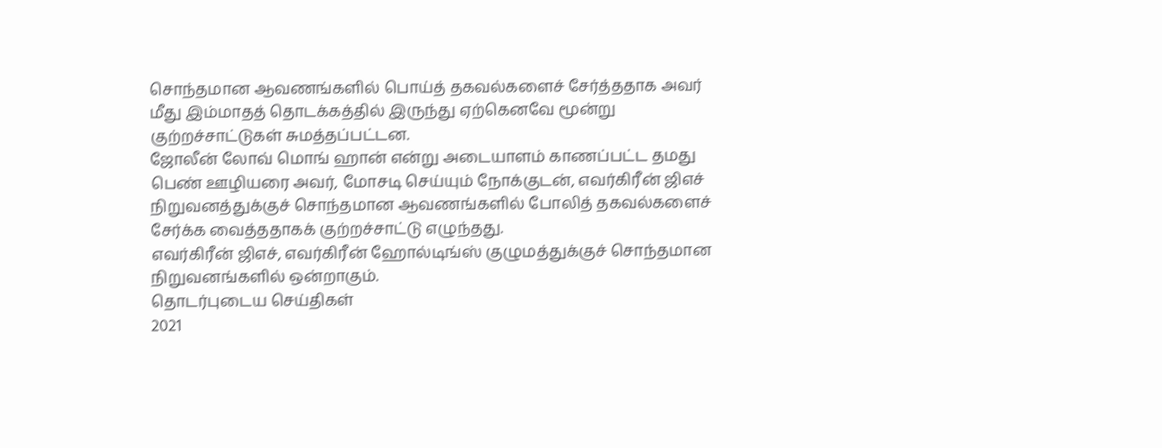சொந்தமான ஆவணங்களில் பொய்த் தகவல்களைச் சேர்த்ததாக அவர் மீது இம்மாதத் தொடக்கத்தில் இருந்து ஏற்கெனவே மூன்று குற்றச்சாட்டுகள் சுமத்தப்பட்டன.
ஜோலீன் லோவ் மொங் ஹான் என்று அடையாளம் காணப்பட்ட தமது பெண் ஊழியரை அவர், மோசடி செய்யும் நோக்குடன், எவர்கிரீன் ஜிஎச் நிறுவனத்துக்குச் சொந்தமான ஆவணங்களில் போலித் தகவல்களைச் சேர்க்க வைத்ததாகக் குற்றச்சாட்டு எழுந்தது.
எவர்கிரீன் ஜிஎச், எவர்கிரீன் ஹோல்டிங்ஸ் குழுமத்துக்குச் சொந்தமான நிறுவனங்களில் ஒன்றாகும்.
தொடர்புடைய செய்திகள்
2021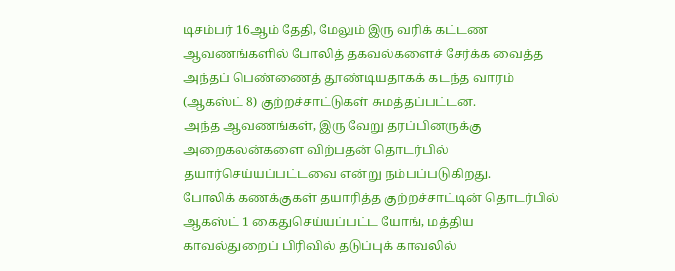டிசம்பர் 16ஆம் தேதி, மேலும் இரு வரிக் கட்டண ஆவணங்களில் போலித் தகவல்களைச் சேர்க்க வைத்த அந்தப் பெண்ணைத் தூண்டியதாகக் கடந்த வாரம் (ஆகஸ்ட் 8) குற்றச்சாட்டுகள் சுமத்தப்பட்டன.
அந்த ஆவணங்கள், இரு வேறு தரப்பினருக்கு அறைகலன்களை விற்பதன் தொடர்பில் தயார்செய்யப்பட்டவை என்று நம்பப்படுகிறது.
போலிக் கணக்குகள் தயாரித்த குற்றச்சாட்டின் தொடர்பில் ஆகஸ்ட் 1 கைதுசெய்யப்பட்ட யோங், மத்திய காவல்துறைப் பிரிவில் தடுப்புக் காவலில்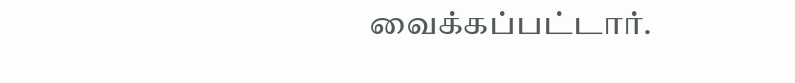வைக்கப்பட்டார்.